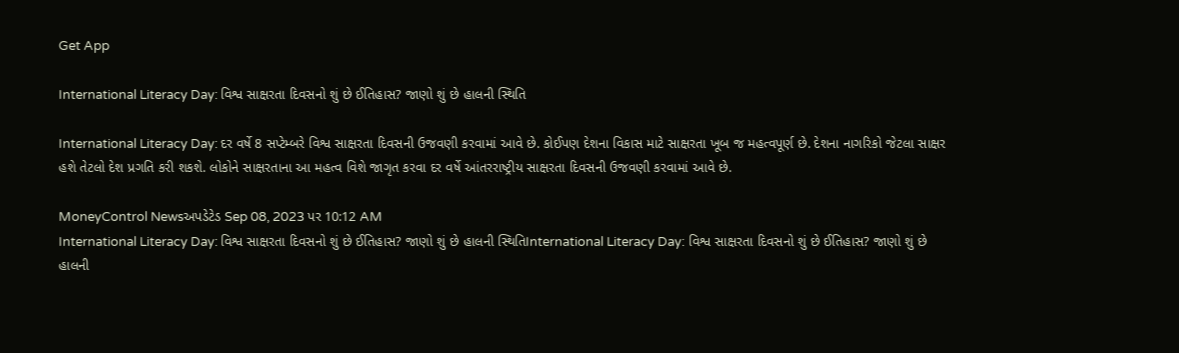Get App

International Literacy Day: વિશ્વ સાક્ષરતા દિવસનો શું છે ઈતિહાસ? જાણો શું છે હાલની સ્થિતિ

International Literacy Day: દર વર્ષે 8 સપ્ટેમ્બરે વિશ્વ સાક્ષરતા દિવસની ઉજવણી કરવામાં આવે છે. કોઈપણ દેશના વિકાસ માટે સાક્ષરતા ખૂબ જ મહત્વપૂર્ણ છે. દેશના નાગરિકો જેટલા સાક્ષર હશે તેટલો દેશ પ્રગતિ કરી શકશે. લોકોને સાક્ષરતાના આ મહત્વ વિશે જાગૃત કરવા દર વર્ષે આંતરરાષ્ટ્રીય સાક્ષરતા દિવસની ઉજવણી કરવામાં આવે છે.

MoneyControl Newsઅપડેટેડ Sep 08, 2023 પર 10:12 AM
International Literacy Day: વિશ્વ સાક્ષરતા દિવસનો શું છે ઈતિહાસ? જાણો શું છે હાલની સ્થિતિInternational Literacy Day: વિશ્વ સાક્ષરતા દિવસનો શું છે ઈતિહાસ? જાણો શું છે હાલની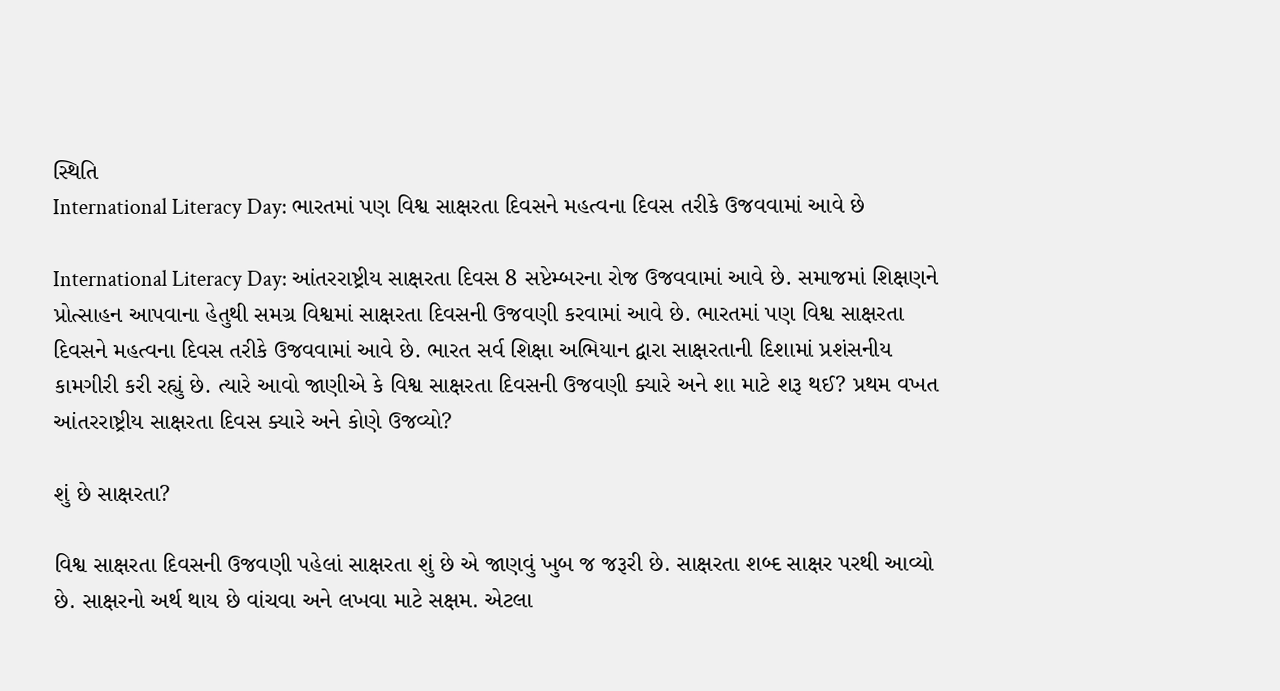સ્થિતિ
International Literacy Day: ભારતમાં પણ વિશ્વ સાક્ષરતા દિવસને મહત્વના દિવસ તરીકે ઉજવવામાં આવે છે

International Literacy Day: આંતરરાષ્ટ્રીય સાક્ષરતા દિવસ 8 સપ્ટેમ્બરના રોજ ઉજવવામાં આવે છે. સમાજમાં શિક્ષણને પ્રોત્સાહન આપવાના હેતુથી સમગ્ર વિશ્વમાં સાક્ષરતા દિવસની ઉજવણી કરવામાં આવે છે. ભારતમાં પણ વિશ્વ સાક્ષરતા દિવસને મહત્વના દિવસ તરીકે ઉજવવામાં આવે છે. ભારત સર્વ શિક્ષા અભિયાન દ્વારા સાક્ષરતાની દિશામાં પ્રશંસનીય કામગીરી કરી રહ્યું છે. ત્યારે આવો જાણીએ કે વિશ્વ સાક્ષરતા દિવસની ઉજવણી ક્યારે અને શા માટે શરૂ થઈ? પ્રથમ વખત આંતરરાષ્ટ્રીય સાક્ષરતા દિવસ ક્યારે અને કોણે ઉજવ્યો?

શું છે સાક્ષરતા?

વિશ્વ સાક્ષરતા દિવસની ઉજવણી પહેલાં સાક્ષરતા શું છે એ જાણવું ખુબ જ જરૂરી છે. સાક્ષરતા શબ્દ સાક્ષર પરથી આવ્યો છે. સાક્ષરનો અર્થ થાય છે વાંચવા અને લખવા માટે સક્ષમ. એટલા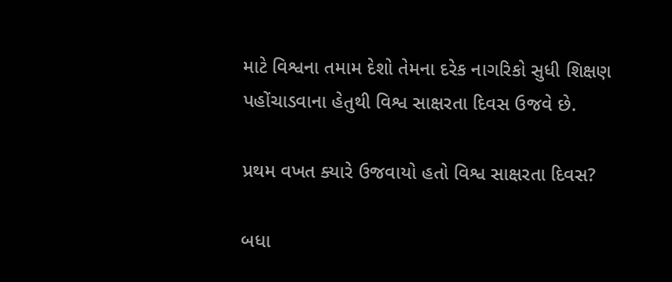માટે વિશ્વના તમામ દેશો તેમના દરેક નાગરિકો સુધી શિક્ષણ પહોંચાડવાના હેતુથી વિશ્વ સાક્ષરતા દિવસ ઉજવે છે.

પ્રથમ વખત ક્યારે ઉજવાયો હતો વિશ્વ સાક્ષરતા દિવસ?

બધા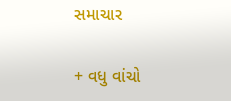સમાચાર

+ વધુ વાંચો